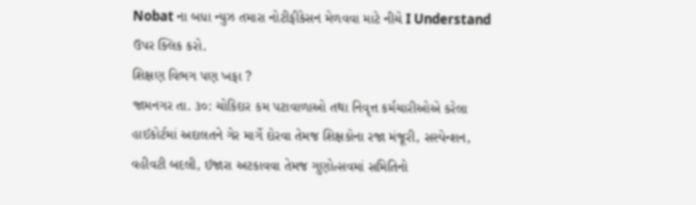Nobat ના બધા ન્યુઝ તમારા નોટીફીકેસન મેળવવા માટે નીચે I Understand ઉપર ક્લિક કરો.
શિક્ષણ વિભગ પણ ખફા ?
જામનગર તા. ૩૦: ચોકિદાર કમ પટાવાળાઓ તથા નિવૃત્ત કર્મચારીઓએ કરેલા હાઈકોર્ટમાં અદાલતને ગેર માર્ગે દોરવા તેમજ શિક્ષકોના રજા મંજૂરી, સસ્પેન્શન, વહીવટી બદલી, ઈજારા અટકાવવા તેમજ ગુણોત્સવમાં સમિતિનો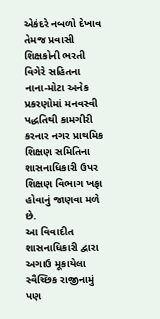એકંદરે નબળો દેખાવ તેમજ પ્રવાસી શિક્ષકોની ભરતી વિગેરે સહિતના નાના-મોટા અનેક પ્રકરણોમાં મનવસ્વી પદ્ધતિથી કામગીરી કરનાર નગર પ્રાથમિક શિક્ષણ સમિતિના શાસનાધિકારી ઉપર શિક્ષણ વિભાગ ખફા હોવાનું જાણવા મળે છે.
આ વિવાદીત શાસનાધિકારી દ્વારા અગાઉ મૂકાયેલા સ્વૈચ્છિક રાજીનામું પણ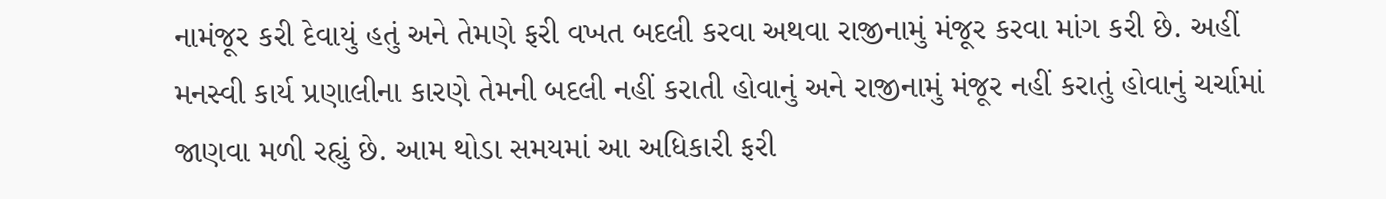નામંજૂર કરી દેવાયું હતું અને તેમણે ફરી વખત બદલી કરવા અથવા રાજીનામું મંજૂર કરવા માંગ કરી છે. અહીં મનસ્વી કાર્ય પ્રણાલીના કારણે તેમની બદલી નહીં કરાતી હોવાનું અને રાજીનામું મંજૂર નહીં કરાતું હોવાનું ચર્ચામાં જાણવા મળી રહ્યું છે. આમ થોડા સમયમાં આ અધિકારી ફરી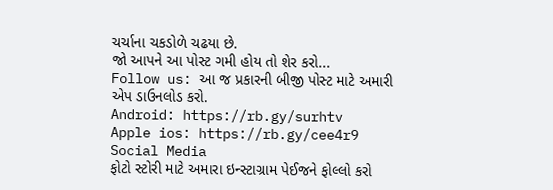ચર્ચાના ચકડોળે ચઢયા છે.
જો આપને આ પોસ્ટ ગમી હોય તો શેર કરો...
Follow us: આ જ પ્રકારની બીજી પોસ્ટ માટે અમારી એપ ડાઉનલોડ કરો.
Android: https://rb.gy/surhtv
Apple ios: https://rb.gy/cee4r9
Social Media
ફોટો સ્ટોરી માટે અમારા ઇન્સ્ટાગ્રામ પેઈજને ફોલ્લો કરો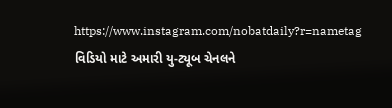https://www.instagram.com/nobatdaily?r=nametag
વિડિયો માટે અમારી યુ-ટ્યૂબ ચેનલને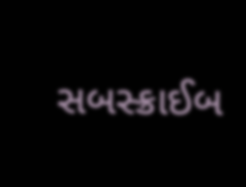સબસ્ક્રાઈબ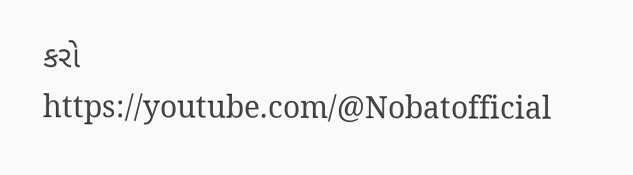કરો
https://youtube.com/@Nobatofficial